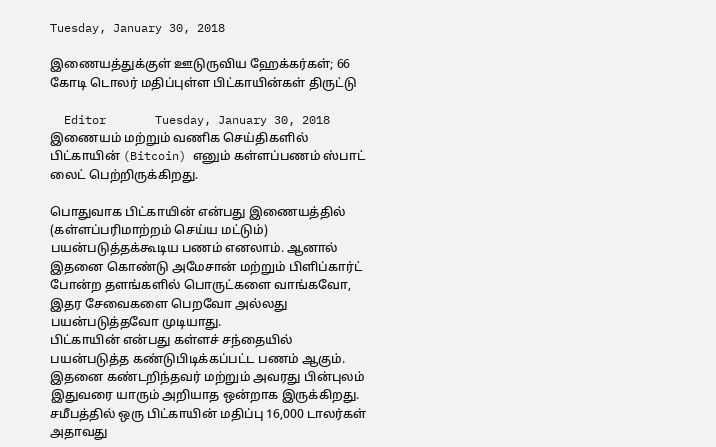Tuesday, January 30, 2018

இணையத்துக்குள் ஊடுருவிய ஹேக்கர்கள்; 66 கோடி டொலர் மதிப்புள்ள பிட்காயின்கள் திருட்டு

  Editor       Tuesday, January 30, 2018
இணையம் மற்றும் வணிக செய்திகளில் பிட்காயின் (Bitcoin) எனும் கள்ளப்பணம் ஸ்பாட் லைட் பெற்றிருக்கிறது.

பொதுவாக பிட்காயின் என்பது இணையத்தில் (கள்ளப்பரிமாற்றம் செய்ய மட்டும்) பயன்படுத்தக்கூடிய பணம் எனலாம். ஆனால் இதனை கொண்டு அமேசான் மற்றும் பிளிப்கார்ட் போன்ற தளங்களில் பொருட்களை வாங்கவோ, இதர சேவைகளை பெறவோ அல்லது பயன்படுத்தவோ முடியாது.
பிட்காயின் என்பது கள்ளச் சந்தையில் பயன்படுத்த கண்டுபிடிக்கப்பட்ட பணம் ஆகும். இதனை கண்டறிந்தவர் மற்றும் அவரது பின்புலம் இதுவரை யாரும் அறியாத ஒன்றாக இருக்கிறது. சமீபத்தில் ஒரு பிட்காயின் மதிப்பு 16,000 டாலர்கள் அதாவது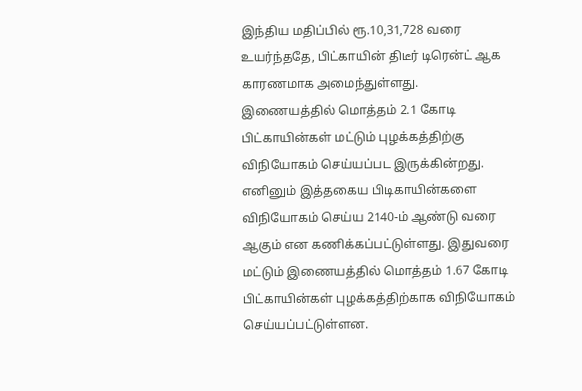இந்திய மதிப்பில் ரூ.10,31,728 வரை உயர்ந்ததே, பிட்காயின் திடீர் டிரென்ட் ஆக காரணமாக அமைந்துள்ளது.
இணையத்தில் மொத்தம் 2.1 கோடி பிட்காயின்கள் மட்டும் புழக்கத்திற்கு விநியோகம் செய்யப்பட இருக்கின்றது. எனினும் இத்தகைய பிடிகாயின்களை விநியோகம் செய்ய 2140-ம் ஆண்டு வரை ஆகும் என கணிக்கப்பட்டுள்ளது. இதுவரை மட்டும் இணையத்தில் மொத்தம் 1.67 கோடி பிட்காயின்கள் புழக்கத்திற்காக விநியோகம் செய்யப்பட்டுள்ளன.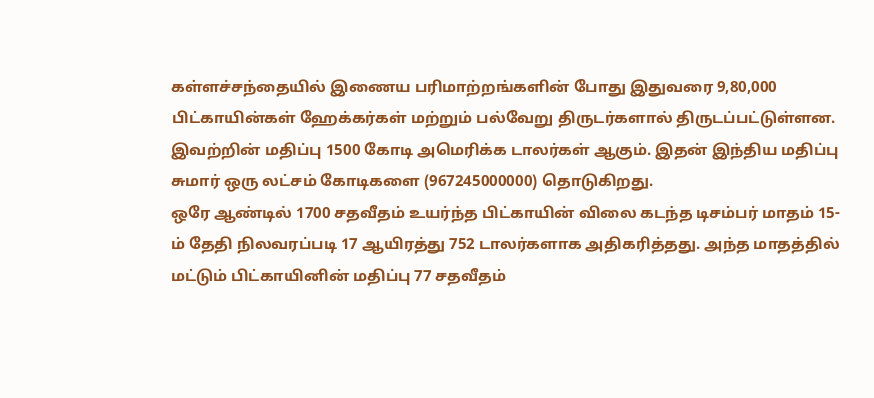கள்ளச்சந்தையில் இணைய பரிமாற்றங்களின் போது இதுவரை 9,80,000 பிட்காயின்கள் ஹேக்கர்கள் மற்றும் பல்வேறு திருடர்களால் திருடப்பட்டுள்ளன. இவற்றின் மதிப்பு 1500 கோடி அமெரிக்க டாலர்கள் ஆகும். இதன் இந்திய மதிப்பு சுமார் ஒரு லட்சம் கோடிகளை (967245000000) தொடுகிறது.
ஒரே ஆண்டில் 1700 சதவீதம் உயர்ந்த பிட்காயின் விலை கடந்த டிசம்பர் மாதம் 15-ம் தேதி நிலவரப்படி 17 ஆயிரத்து 752 டாலர்களாக அதிகரித்தது. அந்த மாதத்தில் மட்டும் பிட்காயினின் மதிப்பு 77 சதவீதம்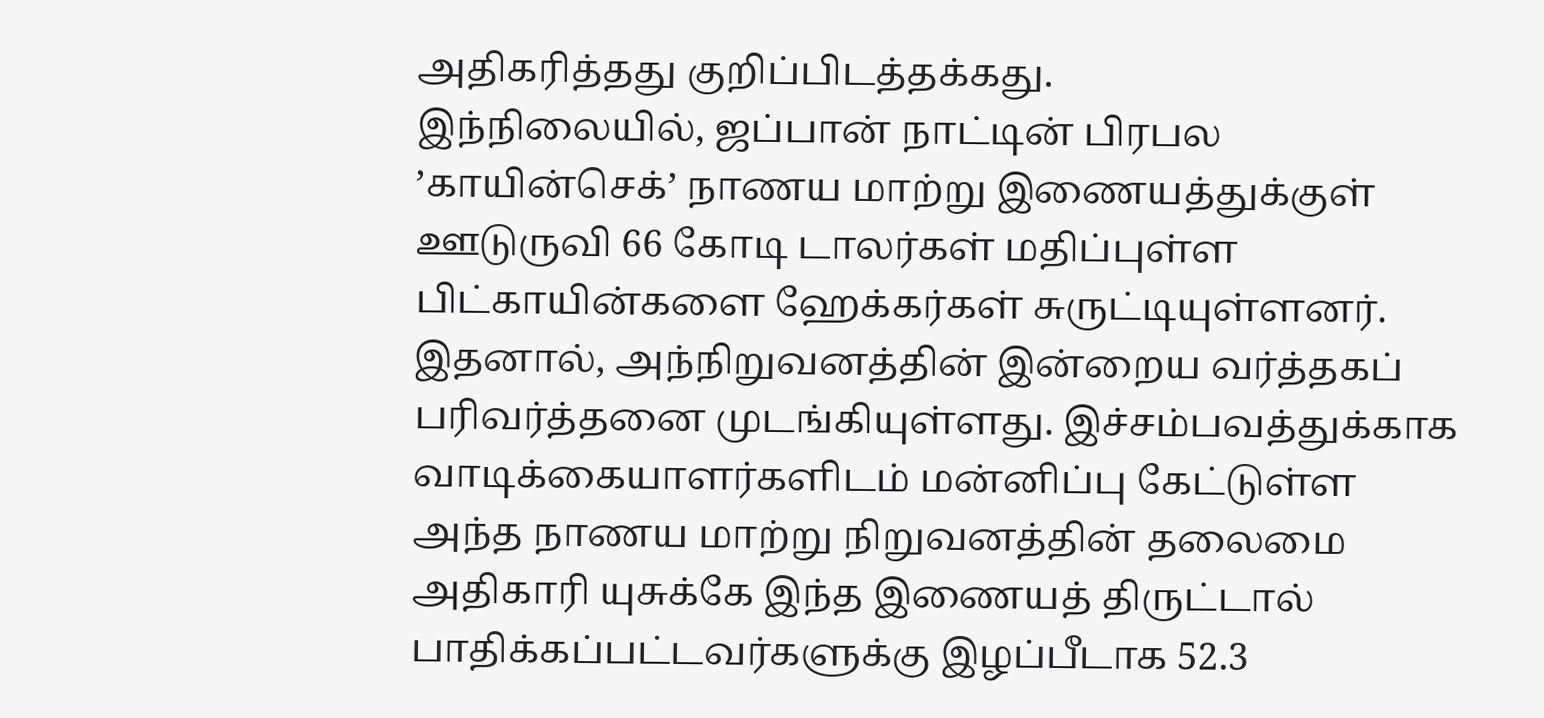அதிகரித்தது குறிப்பிடத்தக்கது.
இந்நிலையில், ஜப்பான் நாட்டின் பிரபல ’காயின்செக்’ நாணய மாற்று இணையத்துக்குள் ஊடுருவி 66 கோடி டாலர்கள் மதிப்புள்ள பிட்காயின்களை ஹேக்கர்கள் சுருட்டியுள்ளனர். இதனால், அந்நிறுவனத்தின் இன்றைய வர்த்தகப் பரிவர்த்தனை முடங்கியுள்ளது. இச்சம்பவத்துக்காக வாடிக்கையாளர்களிடம் மன்னிப்பு கேட்டுள்ள அந்த நாணய மாற்று நிறுவனத்தின் தலைமை அதிகாரி யுசுக்கே இந்த இணையத் திருட்டால் பாதிக்கப்பட்டவர்களுக்கு இழப்பீடாக 52.3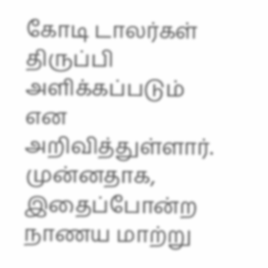கோடி டாலர்கள் திருப்பி அளிக்கப்படும் என அறிவித்துள்ளார்.
முன்னதாக, இதைப்போன்ற நாணய மாற்று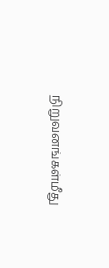நிறுவனங்கள்மீது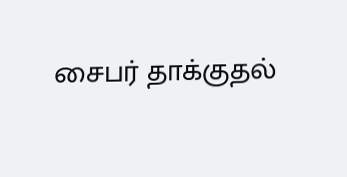சைபர் தாக்குதல்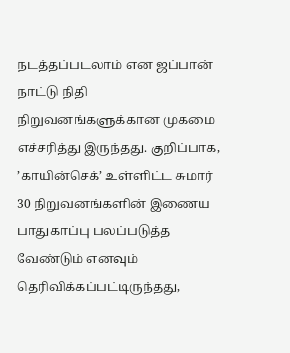நடத்தப்படலாம் என ஜப்பான் நாட்டு நிதி நிறுவனங்களுக்கான முகமை எச்சரித்து இருந்தது. குறிப்பாக, ’காயின்செக்’ உள்ளிட்ட சுமார் 30 நிறுவனங்களின் இணைய பாதுகாப்பு பலப்படுத்த வேண்டும் எனவும் தெரிவிக்கப்பட்டிருந்தது,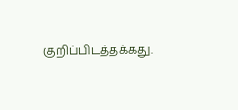குறிப்பிடத்தக்கது.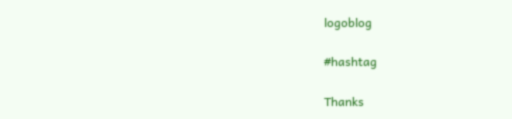logoblog

#hashtag

Thanks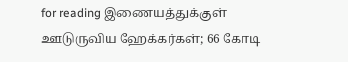for reading இணையத்துக்குள் ஊடுருவிய ஹேக்கர்கள்; 66 கோடி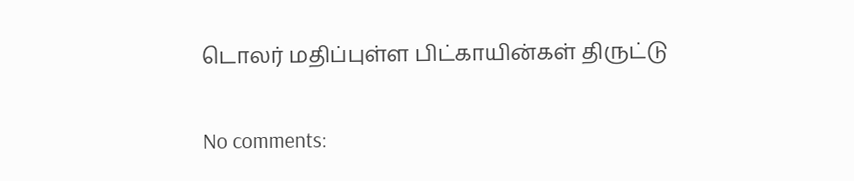டொலர் மதிப்புள்ள பிட்காயின்கள் திருட்டு

No comments: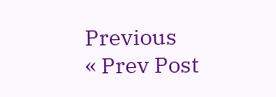Previous
« Prev Post